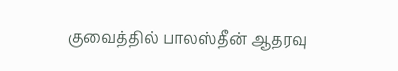குவைத்தில் பாலஸ்தீன் ஆதரவு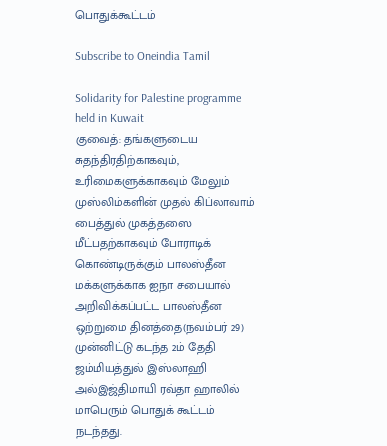பொதுக்கூட்டம்

Subscribe to Oneindia Tamil

Solidarity for Palestine programme held in Kuwait
குவைத்: தங்களுடைய சுதந்திரதிற்காகவும், உரிமைகளுக்காகவும் மேலும் முஸ்லிம்களின் முதல் கிப்லாவாம் பைத்துல் முகத்தஸை மீட்பதற்காகவும் போராடிக் கொண்டிருக்கும் பாலஸ்தீன மக்களுக்காக ஐநா சபையால் அறிவிக்கப்பட்ட பாலஸ்தீன ஒற்றுமை தினத்தை(நவம்பர் 29) முன்னிட்டு கடந்த 2ம் தேதி ஜம்மியத்துல் இஸ்லாஹி அல்இஜ்திமாயி ரவ்தா ஹாலில் மாபெரும் பொதுக் கூட்டம் நடந்தது.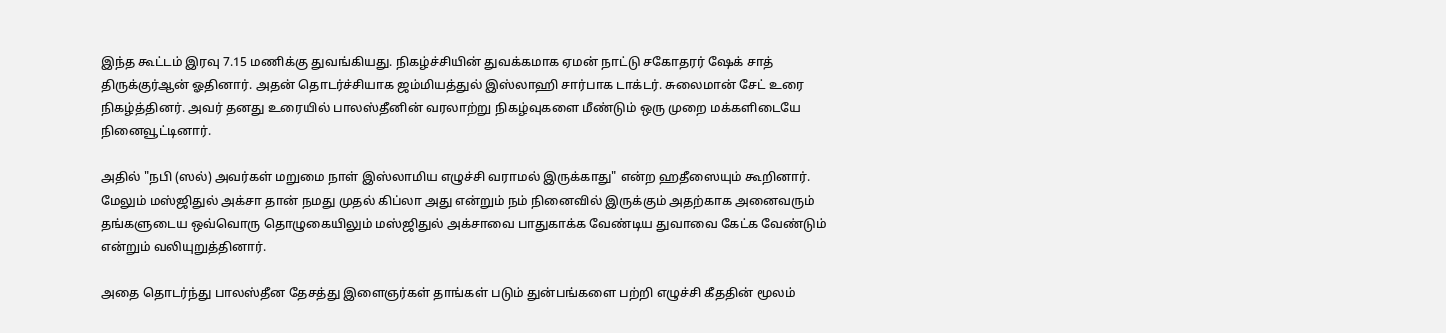இந்த கூட்டம் இரவு 7.15 மணிக்கு துவங்கியது. நிகழ்ச்சியின் துவக்கமாக ஏமன் நாட்டு சகோதரர் ஷேக் சாத் திருக்குர்ஆன் ஓதினார். அதன் தொடர்ச்சியாக ஜம்மியத்துல் இஸ்லாஹி சார்பாக டாக்டர். சுலைமான் சேட் உரை நிகழ்த்தினர். அவர் தனது உரையில் பாலஸ்தீனின் வரலாற்று நிகழ்வுகளை மீண்டும் ஒரு முறை மக்களிடையே நினைவூட்டினார்.

அதில் "நபி (ஸல்) அவர்கள் மறுமை நாள் இஸ்லாமிய எழுச்சி வராமல் இருக்காது" என்ற ஹதீஸையும் கூறினார். மேலும் மஸ்ஜிதுல் அக்சா தான் நமது முதல் கிப்லா அது என்றும் நம் நினைவில் இருக்கும் அதற்காக அனைவரும் தங்களுடைய ஒவ்வொரு தொழுகையிலும் மஸ்ஜிதுல் அக்சாவை பாதுகாக்க வேண்டிய துவாவை கேட்க வேண்டும் என்றும் வலியுறுத்தினார்.

அதை தொடர்ந்து பாலஸ்தீன தேசத்து இளைஞர்கள் தாங்கள் படும் துன்பங்களை பற்றி எழுச்சி கீததின் மூலம்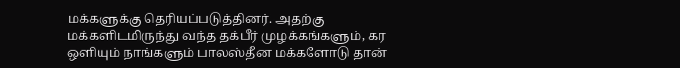மக்களுக்கு தெரியப்படுத்தினர். அதற்கு மக்களிடமிருந்து வந்த தக்பீர் முழக்கங்களும், கர ஒளியும் நாங்களும் பாலஸ்தீன மக்களோடு தான்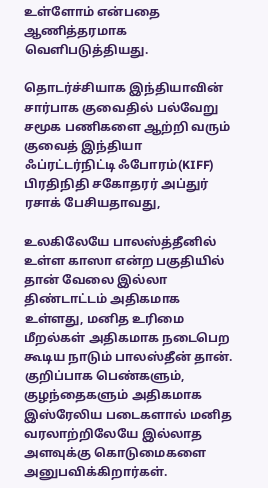உள்ளோம் என்பதை ஆணித்தரமாக வெளிபடுத்தியது.

தொடர்ச்சியாக இந்தியாவின் சார்பாக குவைதில் பல்வேறு சமூக பணிகளை ஆற்றி வரும் குவைத் இந்தியா ஃப்ரட்டர்நிட்டி ஃபோரம்(KIFF) பிரதிநிதி சகோதரர் அப்துர் ரசாக் பேசியதாவது,

உலகிலேயே பாலஸ்த்தீனில் உள்ள காஸா என்ற பகுதியில் தான் வேலை இல்லா திண்டாட்டம் அதிகமாக உள்ளது, மனித உரிமை மீறல்கள் அதிகமாக நடைபெற கூடிய நாடும் பாலஸ்தீன் தான். குறிப்பாக பெண்களும், குழந்தைகளும் அதிகமாக இஸ்ரேலிய படைகளால் மனித வரலாற்றிலேயே இல்லாத அளவுக்கு கொடுமைகளை அனுபவிக்கிறார்கள்.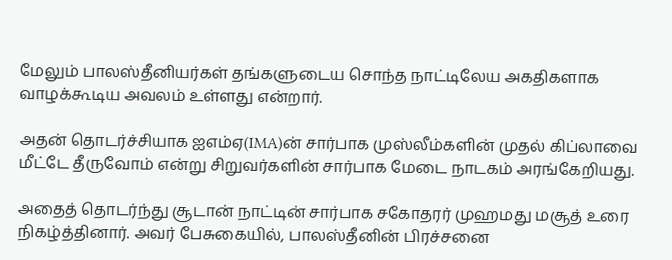மேலும் பாலஸ்தீனியர்கள் தங்களுடைய சொந்த நாட்டிலேய அகதிகளாக வாழக்கூடிய அவலம் உள்ளது என்றார்.

அதன் தொடர்ச்சியாக ஐஎம்ஏ(IMA)ன் சார்பாக முஸ்லீம்களின் முதல் கிப்லாவை மீட்டே தீருவோம் என்று சிறுவர்களின் சார்பாக மேடை நாடகம் அரங்கேறியது.

அதைத் தொடர்ந்து சூடான் நாட்டின் சார்பாக சகோதரர் முஹமது மசூத் உரை நிகழ்த்தினார். அவர் பேசுகையில், பாலஸ்தீனின் பிரச்சனை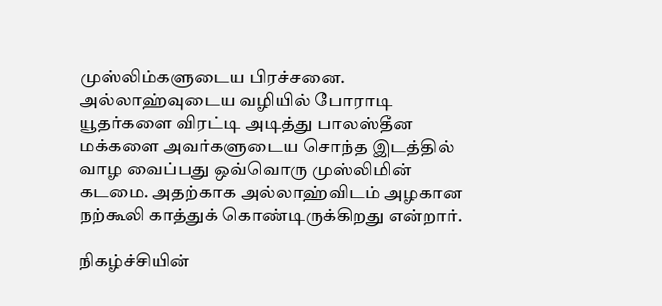முஸ்லிம்களுடைய பிரச்சனை. அல்லாஹ்வுடைய வழியில் போராடி யூதர்களை விரட்டி அடித்து பாலஸ்தீன மக்களை அவர்களுடைய சொந்த இடத்தில் வாழ வைப்பது ஒவ்வொரு முஸ்லிமின் கடமை. அதற்காக அல்லாஹ்விடம் அழகான நற்கூலி காத்துக் கொண்டிருக்கிறது என்றார்.

நிகழ்ச்சியின்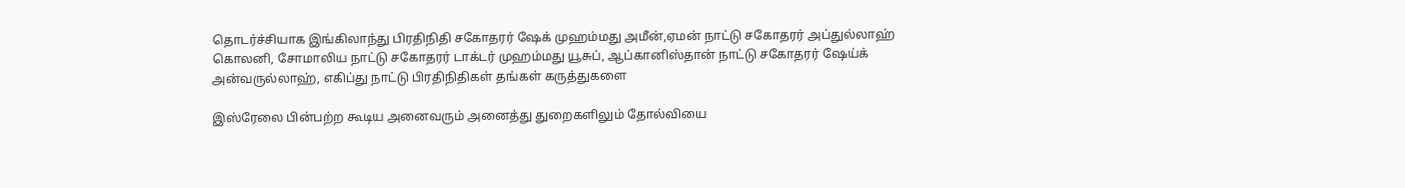தொடர்ச்சியாக இங்கிலாந்து பிரதிநிதி சகோதரர் ஷேக் முஹம்மது அமீன்,ஏமன் நாட்டு சகோதரர் அப்துல்லாஹ் கொலனி, சோமாலிய நாட்டு சகோதரர் டாக்டர் முஹம்மது யூசுப், ஆப்கானிஸ்தான் நாட்டு சகோதரர் ஷேய்க் அன்வருல்லாஹ், எகிப்து நாட்டு பிரதிநிதிகள் தங்கள் கருத்துகளை

இஸ்ரேலை பின்பற்ற கூடிய அனைவரும் அனைத்து துறைகளிலும் தோல்வியை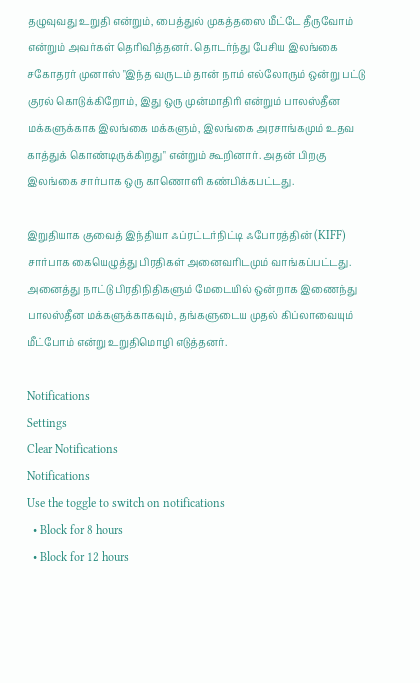தழுவுவது உறுதி என்றும், பைத்துல் முகத்தஸை மீட்டே தீருவோம் என்றும் அவர்கள் தெரிவித்தனர். தொடர்ந்து பேசிய இலங்கை சகோதரர் முனாஸ் "இந்த வருடம் தான் நாம் எல்லோரும் ஒன்று பட்டு குரல் கொடுக்கிறோம், இது ஒரு முன்மாதிரி என்றும் பாலஸ்தீன மக்களுக்காக இலங்கை மக்களும், இலங்கை அரசாங்கமும் உதவ காத்துக் கொண்டிருக்கிறது" என்றும் கூறினார். அதன் பிறகு இலங்கை சார்பாக ஒரு காணொளி கண்பிக்கபட்டது.

இறுதியாக குவைத் இந்தியா ஃப்ரட்டர்நிட்டி ஃபோரத்தின் (KIFF) சார்பாக கையெழுத்து பிரதிகள் அனைவரிடமும் வாங்கப்பட்டது. அனைத்து நாட்டு பிரதிநிதிகளும் மேடையில் ஒன்றாக இணைந்து பாலஸ்தீன மக்களுக்காகவும், தங்களுடைய முதல் கிப்லாவையும் மீட்போம் என்று உறுதிமொழி எடுத்தனர்.

Notifications
Settings
Clear Notifications
Notifications
Use the toggle to switch on notifications
  • Block for 8 hours
  • Block for 12 hours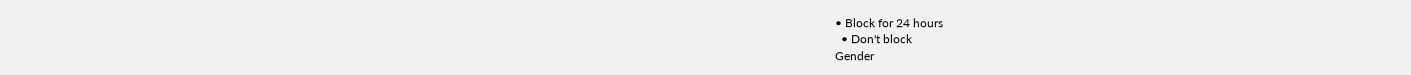• Block for 24 hours
  • Don't block
Gender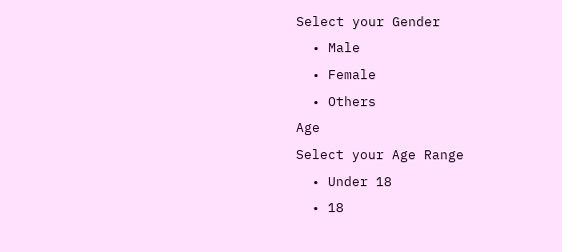Select your Gender
  • Male
  • Female
  • Others
Age
Select your Age Range
  • Under 18
  • 18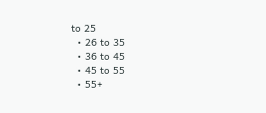to 25
  • 26 to 35
  • 36 to 45
  • 45 to 55
  • 55+